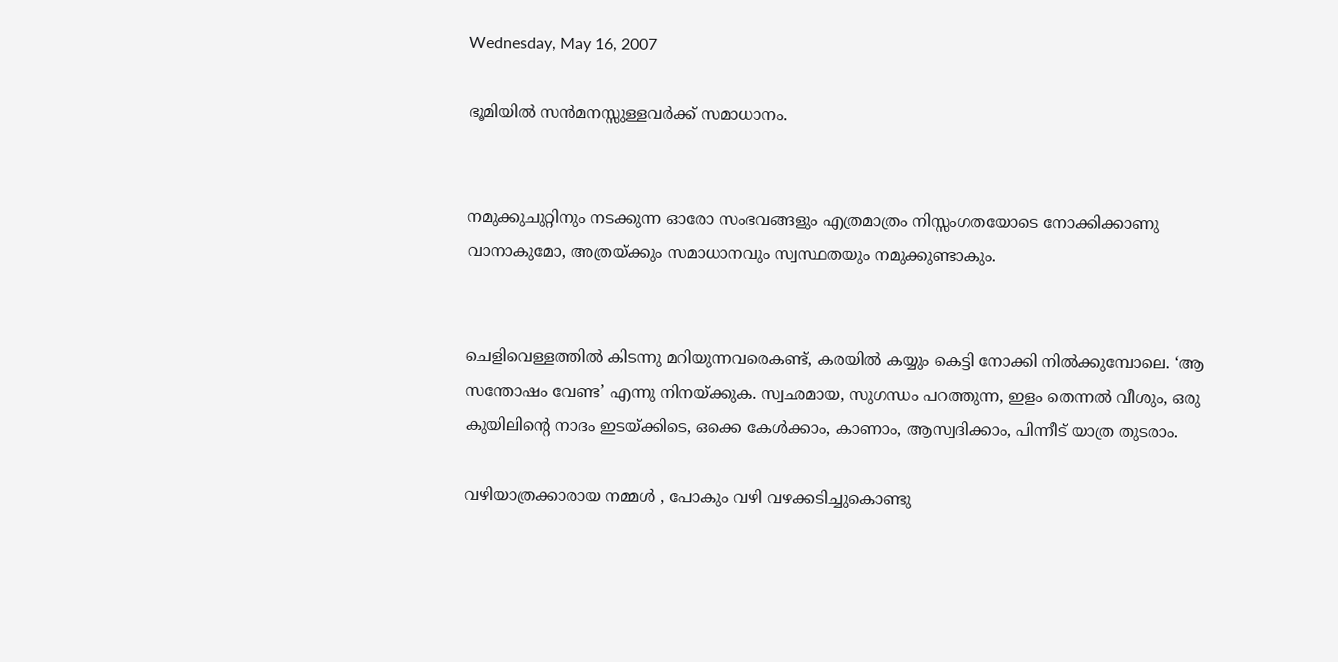Wednesday, May 16, 2007

ഭൂമിയില്‍ സന്‍മനസ്സുള്ളവര്‍ക്ക്‌ സമാധാനം.


നമുക്കുചുറ്റിനും നടക്കുന്ന ഓരോ സംഭവങ്ങളും എത്രമാത്രം നിസ്സംഗതയോടെ നോക്കിക്കാണു വാനാകുമോ, അത്രയ്ക്കും സമാധാനവും സ്വസ്ഥതയും നമുക്കുണ്ടാകും.


ചെളിവെള്ളത്തില്‍ കിടന്നു മറിയുന്നവരെകണ്ട്‌, കരയില്‍ കയ്യും കെട്ടി നോക്കി നില്‍ക്കുമ്പോലെ. ‘ആ സന്തോഷം വേണ്ട’ എന്നു നിനയ്ക്കുക. സ്വഛമായ, സുഗന്ധം പറത്തുന്ന, ഇളം തെന്നല്‍ വീശും, ഒരു കുയിലിന്റെ നാദം ഇടയ്ക്കിടെ, ഒക്കെ കേള്‍ക്കാം, കാണാം, ആസ്വദിക്കാം, പിന്നീട്‌ യാത്ര തുടരാം.

വഴിയാത്രക്കാരായ നമ്മള്‍ , പോകും വഴി വഴക്കടിച്ചുകൊണ്ടു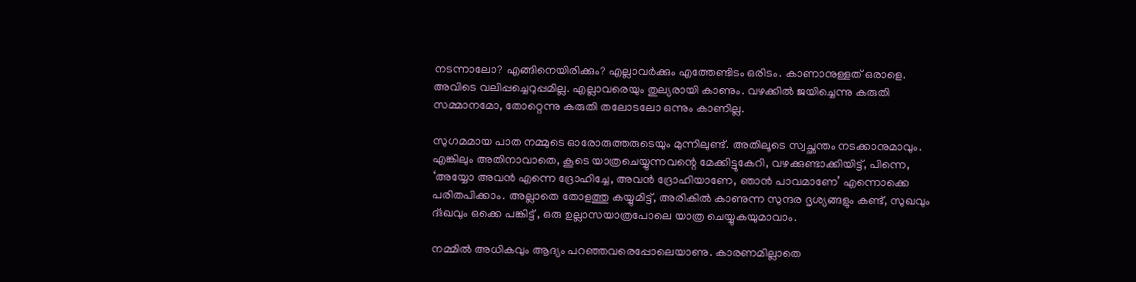നടന്നാലോ? എങ്ങിനെയിരിക്കും? എല്ലാവര്‍ക്കും എത്തേണ്ടിടം ഒരിടം. കാണാനുള്ളത്‌ ഒരാളെ. അവിടെ വലിപ്പച്ചെറുപ്പമില്ല. എല്ലാവരെയും തുല്യരായി കാണും. വഴക്കില്‍ ജയിച്ചെന്നു കരുതി സമ്മാനമോ, തോറ്റെന്നു കരുതി തലോടലോ ഒന്നും കാണില്ല.

സുഗമമായ പാത നമ്മുടെ ഓരോരുത്തരുടെയും മുന്നിലുണ്ട്‌. അതിലൂടെ സ്വച്ഛന്തം നടക്കാനുമാവും. എങ്കിലും അതിനാവാതെ, കൂടെ യാത്രചെയ്യുന്നവന്റെ മേക്കിട്ടുകേറി, വഴക്കുണ്ടാക്കിയിട്ട്‌, പിന്നെ, ‘അയ്യോ അവന്‍ എന്നെ ദ്രോഹിച്ചേ, അവന്‍ ദ്രോഹിയാണേ, ഞാന്‍ പാവമാണേ’ എന്നൊക്കെ പരിതപിക്കാം. അല്ലാതെ തോളത്തു കയ്യുമിട്ട്‌, അരികില്‍ കാണുന്ന സുന്ദര ദൃശ്യങ്ങളും കണ്ട്‌, സുഖവും ദ്‌ഃഖവും ഒക്കെ പങ്കിട്ട്‌ , ഒരു ഉല്ലാസയാത്രപോലെ യാത്ര ചെയ്യുകയുമാവാം.

നമ്മില്‍ അധികവും ആദ്യം പറഞ്ഞവരെപ്പോലെയാണു. കാരണമില്ലാതെ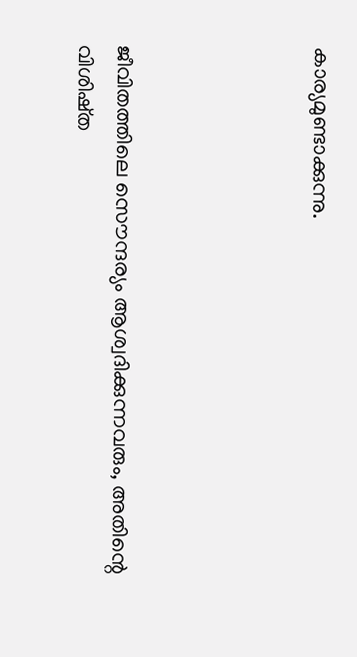കാര്യമുണ്ടാക്കുന്നു.




ജീവിതത്തിലെ സൌന്ദര്യം ആശ്വദിക്കുന്നവരും, അതിന്റെ വിശിഷ്‌ത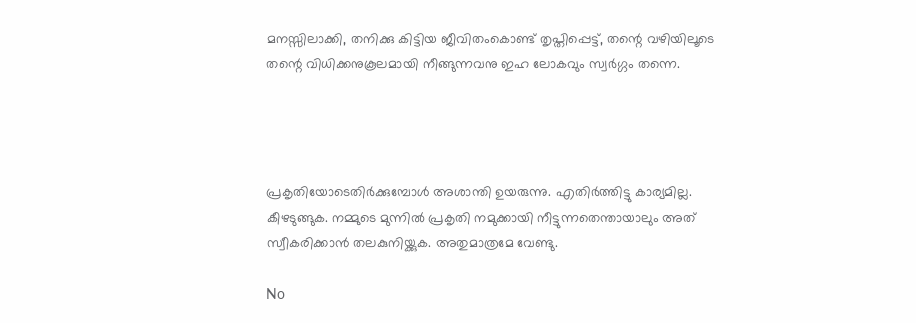മനസ്സിലാക്കി, തനിക്കു കിട്ടിയ ജീവിതംകൊണ്ട്‌ തൃപ്തിപ്പെട്ട്‌, തന്റെ വഴിയിലൂടെ തന്റെ വിധിക്കനുകൂലമായി നീങ്ങുന്നവനു ഇഹ ലോകവും സ്വര്‍ഗ്ഗം തന്നെ.




പ്രകൃതിയോടെതിര്‍ക്കുമ്പോള്‍ അശാന്തി ഉയരുന്നു. എതിര്‍ത്തിട്ടു കാര്യമില്ല. കീഴടുങ്ങുക. നമ്മുടെ മുന്നില്‍ പ്രകൃതി നമുക്കായി നീട്ടുന്നതെന്തായാലും അത്‌ സ്വീകരിക്കാന്‍ തലകുനിയ്ക്കുക. അതുമാത്രമേ വേണ്ടു.

No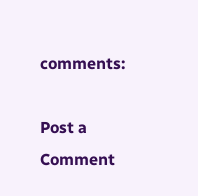comments:

Post a Comment